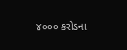૪૦૦૦ કરોડના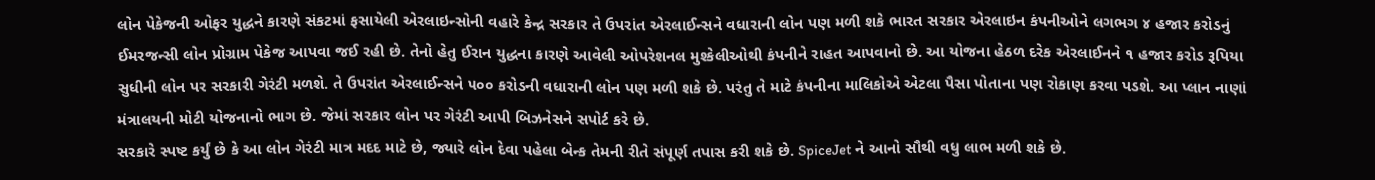લોન પેકેજની ઓફર યુદ્ધને કારણે સંકટમાં ફસાયેલી એરલાઇન્સોની વહારે કેન્દ્ર સરકાર તે ઉપરાંત એરલાઈન્સને વધારાની લોન પણ મળી શકે ભારત સરકાર એરલાઇન કંપનીઓને લગભગ ૪ હજાર કરોડનું ઈમરજન્સી લોન પ્રોગ્રામ પેકેજ આપવા જઈ રહી છે. તેનો હેતુ ઈરાન યુદ્ધના કારણે આવેલી ઓપરેશનલ મુશ્કેલીઓથી કંપનીને રાહત આપવાનો છે. આ યોજના હેઠળ દરેક એરલાઈનને ૧ હજાર કરોડ રૂપિયા સુધીની લોન પર સરકારી ગેરંટી મળશે. તે ઉપરાંત એરલાઈન્સને ૫૦૦ કરોડની વધારાની લોન પણ મળી શકે છે. પરંતુ તે માટે કંપનીના માલિકોએ એટલા પૈસા પોતાના પણ રોકાણ કરવા પડશે. આ પ્લાન નાણાં મંત્રાલયની મોટી યોજનાનો ભાગ છે. જેમાં સરકાર લોન પર ગેરંટી આપી બિઝનેસને સપોર્ટ કરે છે.
સરકારે સ્પષ્ટ કર્યું છે કે આ લોન ગેરંટી માત્ર મદદ માટે છે, જ્યારે લોન દેવા પહેલા બેન્ક તેમની રીતે સંપૂર્ણ તપાસ કરી શકે છે. SpiceJet ને આનો સૌથી વધુ લાભ મળી શકે છે.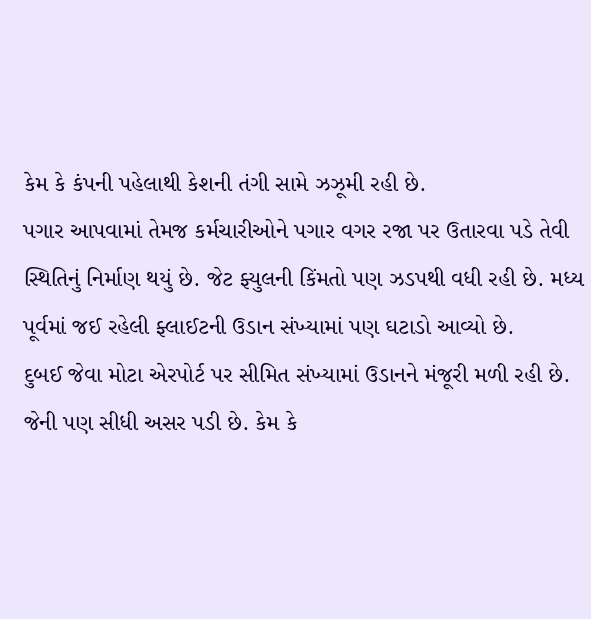કેમ કે કંપની પહેલાથી કેશની તંગી સામે ઝઝૂમી રહી છે.
પગાર આપવામાં તેમજ કર્મચારીઓને પગાર વગર રજા પર ઉતારવા પડે તેવી સ્થિતિનું નિર્માણ થયું છે. જેટ ફ્યુલની કિંમતો પણ ઝડપથી વધી રહી છે. મધ્ય પૂર્વમાં જઈ રહેલી ફ્લાઈટની ઉડાન સંખ્યામાં પણ ઘટાડો આવ્યો છે.
દુબઈ જેવા મોટા એરપોર્ટ પર સીમિત સંખ્યામાં ઉડાનને મંજૂરી મળી રહી છે. જેની પણ સીધી અસર પડી છે. કેમ કે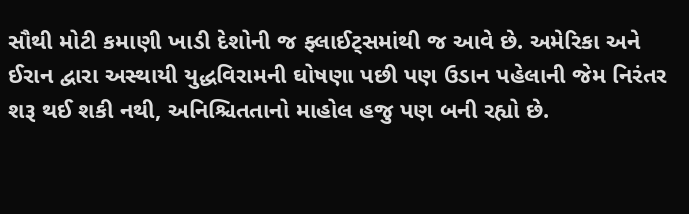સૌથી મોટી કમાણી ખાડી દેશોની જ ફ્લાઈટ્સમાંથી જ આવે છે. અમેરિકા અને ઈરાન દ્વારા અસ્થાયી યુદ્ધવિરામની ઘોષણા પછી પણ ઉડાન પહેલાની જેમ નિરંતર શરૂ થઈ શકી નથી, અનિશ્ચિતતાનો માહોલ હજુ પણ બની રહ્યો છે.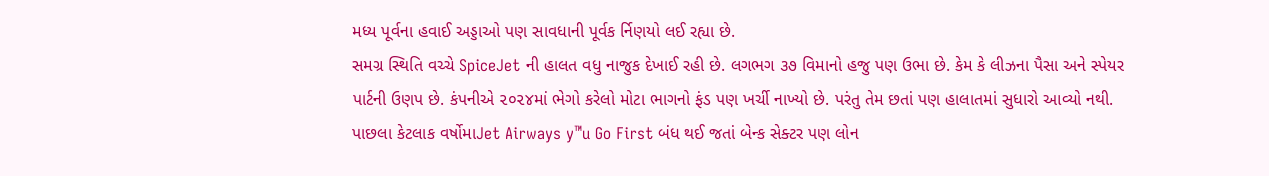મધ્ય પૂર્વના હવાઈ અડ્ડાઓ પણ સાવધાની પૂર્વક ર્નિણયો લઈ રહ્યા છે.
સમગ્ર સ્થિતિ વચ્ચે SpiceJet ની હાલત વધુ નાજુક દેખાઈ રહી છે. લગભગ ૩૭ વિમાનો હજુ પણ ઉભા છે. કેમ કે લીઝના પૈસા અને સ્પેયર પાર્ટની ઉણપ છે. કંપનીએ ૨૦૨૪માં ભેગો કરેલો મોટા ભાગનો ફંડ પણ ખર્ચી નાખ્યો છે. પરંતુ તેમ છતાં પણ હાલાતમાં સુધારો આવ્યો નથી. પાછલા કેટલાક વર્ષોમાJet Airways y™u Go First બંધ થઈ જતાં બેન્ક સેક્ટર પણ લોન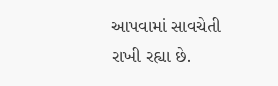આપવામાં સાવચેતી રાખી રહ્યા છે.